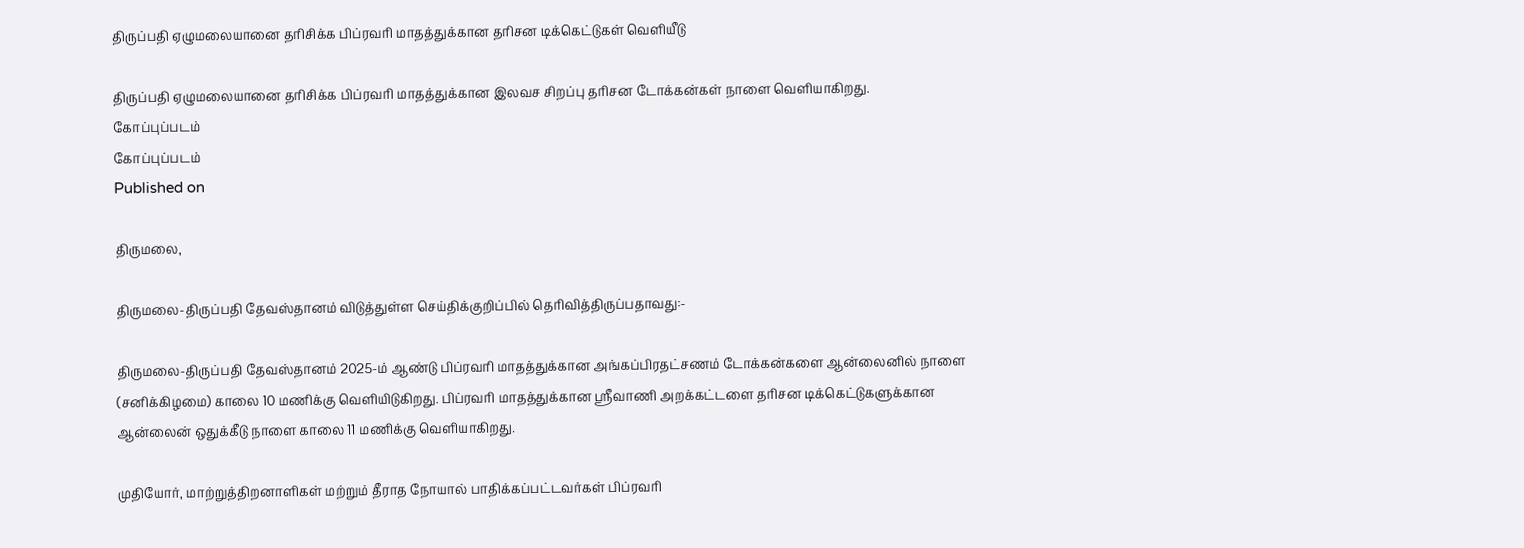திருப்பதி ஏழுமலையானை தரிசிக்க பிப்ரவரி மாதத்துக்கான தரிசன டிக்கெட்டுகள் வெளியீடு

திருப்பதி ஏழுமலையானை தரிசிக்க பிப்ரவரி மாதத்துக்கான இலவச சிறப்பு தரிசன டோக்கன்கள் நாளை வெளியாகிறது.
கோப்புப்படம்
கோப்புப்படம்
Published on

திருமலை,

திருமலை-திருப்பதி தேவஸ்தானம் விடுத்துள்ள செய்திக்குறிப்பில் தெரிவித்திருப்பதாவது:-

திருமலை-திருப்பதி தேவஸ்தானம் 2025-ம் ஆண்டு பிப்ரவரி மாதத்துக்கான அங்கப்பிரதட்சணம் டோக்கன்களை ஆன்லைனில் நாளை (சனிக்கிழமை) காலை 10 மணிக்கு வெளியிடுகிறது. பிப்ரவரி மாதத்துக்கான ஸ்ரீவாணி அறக்கட்டளை தரிசன டிக்கெட்டுகளுக்கான ஆன்லைன் ஒதுக்கீடு நாளை காலை 11 மணிக்கு வெளியாகிறது.

முதியோர், மாற்றுத்திறனாளிகள் மற்றும் தீராத நோயால் பாதிக்கப்பட்டவர்கள் பிப்ரவரி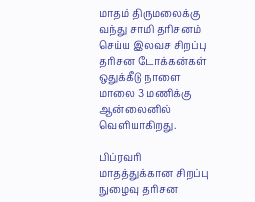மாதம் திருமலைக்கு வந்து சாமி தரிசனம் செய்ய இலவச சிறப்பு தரிசன டோக்கன்கள் ஒதுக்கீடு நாளை மாலை 3 மணிக்கு ஆன்லைனில் வெளியாகிறது.

பிப்ரவரி மாதத்துக்கான சிறப்பு நுழைவு தரிசன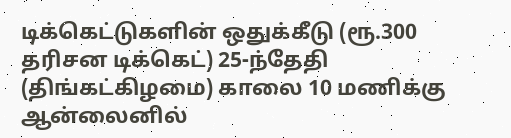டிக்கெட்டுகளின் ஒதுக்கீடு (ரூ.300 தரிசன டிக்கெட்) 25-ந்தேதி (திங்கட்கிழமை) காலை 10 மணிக்கு ஆன்லைனில்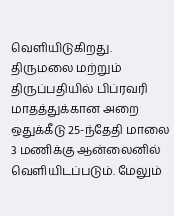வெளியிடுகிறது. திருமலை மற்றும் திருப்பதியில் பிப்ரவரி மாதத்துக்கான அறை ஒதுக்கீடு 25-ந்தேதி மாலை 3 மணிக்கு ஆன்லைனில் வெளியிடப்படும். மேலும்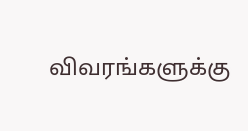விவரங்களுக்கு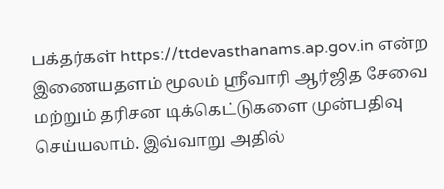பக்தர்கள் https://ttdevasthanams.ap.gov.in என்ற இணையதளம் மூலம் ஸ்ரீவாரி ஆர்ஜித சேவை மற்றும் தரிசன டிக்கெட்டுகளை முன்பதிவு செய்யலாம். இவ்வாறு அதில்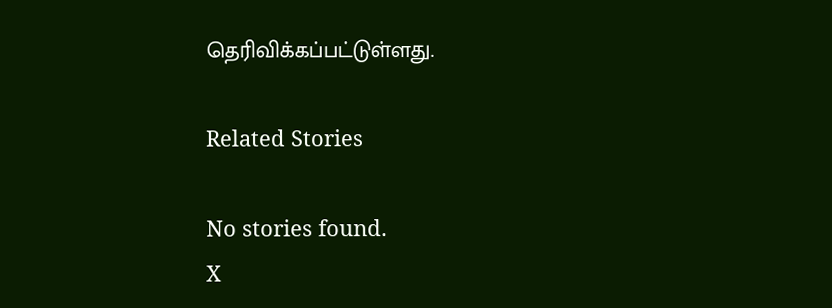தெரிவிக்கப்பட்டுள்ளது.

Related Stories

No stories found.
X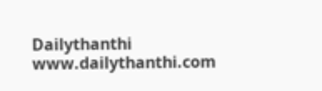Dailythanthi
www.dailythanthi.com